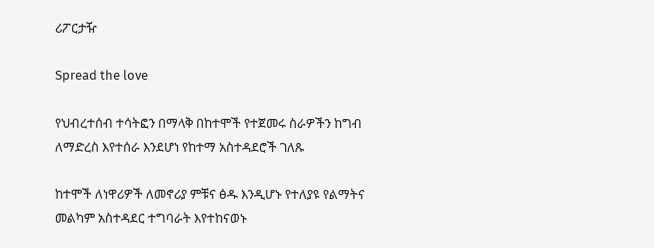ሪፖርታዥ

Spread the love

የህብረተሰብ ተሳትፎን በማላቅ በከተሞች የተጀመሩ ስራዎችን ከግብ ለማድረስ እየተሰራ እንደሆነ የከተማ አስተዳደሮች ገለጹ

ከተሞች ለነዋሪዎች ለመኖሪያ ምቹና ፅዱ እንዲሆኑ የተለያዩ የልማትና መልካም አስተዳደር ተግባራት እየተከናወኑ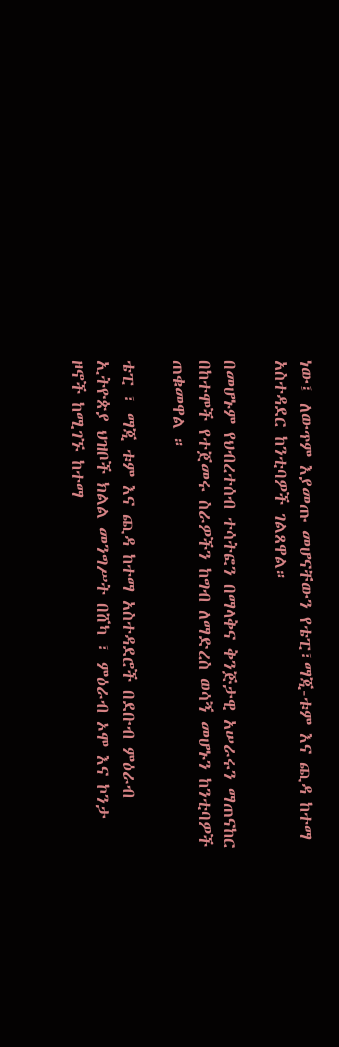ነው፤ ለውጥም እያመጡ መሆናቸውን የቴፒ፣ማጂ-ቱም እና ጪዳ ከተማ አስተዳደር ከንቲባዎች ገልጸዋል።

በመሆኑም የህብረተሰብ ተሳትፎን በማላቅና ቅንጅታዊ አሠራሩን ማጠናከር በከተሞች የተጀመሩ ስራዎችን ከግብ ለማድረስ ወሳኝ መሆኑን ከንቲባዎች ጠቁመዋል ።

ቴፒ ፣ ማጂ ቱም እና ጪዳ ከተማ አስተዳደሮች በደቡብ ምዕራብ ኢትዮጵያ ህዝቦች ክልል መንግሥት በሸካ ፣ ምዕራብ ኦሞ እና ኮንታ ዞኖች ከሚገኙ ከተማ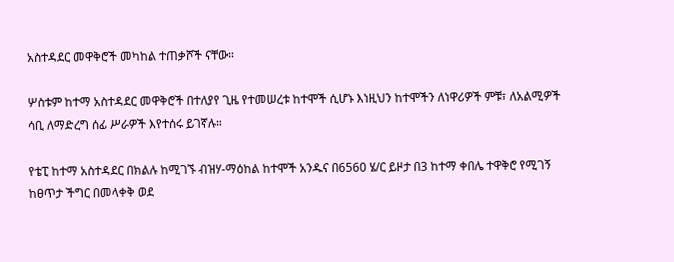አስተዳደር መዋቅሮች መካከል ተጠቃሾች ናቸው።

ሦስቱም ከተማ አስተዳደር መዋቅሮች በተለያየ ጊዜ የተመሠረቱ ከተሞች ሲሆኑ እነዚህን ከተሞችን ለነዋሪዎች ምቹ፣ ለአልሚዎች ሳቢ ለማድረግ ሰፊ ሥራዎች እየተሰሩ ይገኛሉ።

የቴፒ ከተማ አስተዳደር በክልሉ ከሚገኙ ብዝሃ-ማዕከል ከተሞች አንዱና በ6560 ሄ/ር ይዞታ በ3 ከተማ ቀበሌ ተዋቅሮ የሚገኝ ከፀጥታ ችግር በመላቀቅ ወደ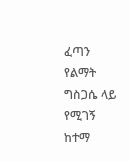ፈጣን የልማት ግስጋሴ ላይ የሚገኝ ከተማ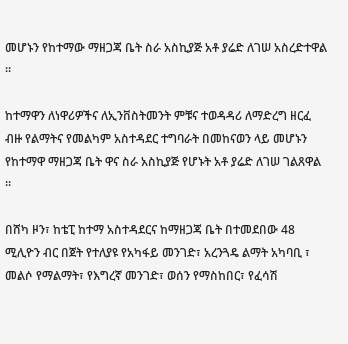መሆኑን የከተማው ማዘጋጃ ቤት ስራ አስኪያጅ አቶ ያሬድ ለገሠ አስረድተዋል ።

ከተማዋን ለነዋሪዎችና ለኢንቨስትመንት ምቹና ተወዳዳሪ ለማድረግ ዘርፈ ብዙ የልማትና የመልካም አስተዳደር ተግባራት በመከናወን ላይ መሆኑን የከተማዋ ማዘጋጃ ቤት ዋና ስራ አስኪያጅ የሆኑት አቶ ያሬድ ለገሠ ገልጸዋል ።

በሸካ ዞን፣ ከቴፒ ከተማ አስተዳደርና ከማዘጋጃ ቤት በተመደበው 48 ሚሊዮን ብር በጀት የተለያዩ የአካፋይ መንገድ፣ አረንጓዴ ልማት አካባቢ ፣ መልሶ የማልማት፣ የእግረኛ መንገድ፣ ወሰን የማስከበር፣ የፈሳሽ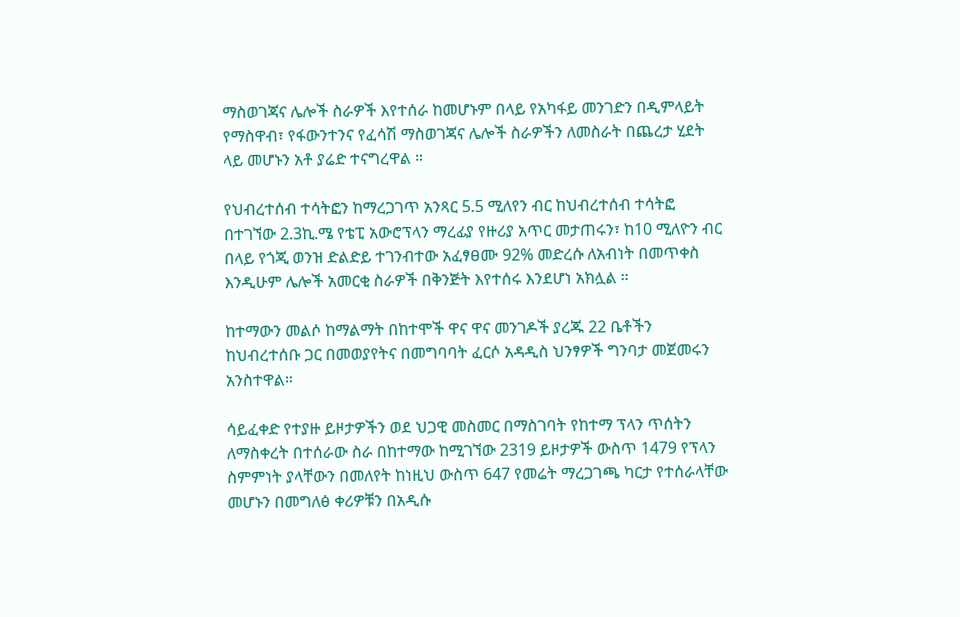ማስወገጃና ሌሎች ስራዎች እየተሰራ ከመሆኑም በላይ የአካፋይ መንገድን በዲምላይት የማስዋብ፣ የፋውንተንና የፈሳሽ ማስወገጃና ሌሎች ስራዎችን ለመስራት በጨረታ ሂደት ላይ መሆኑን አቶ ያሬድ ተናግረዋል ።

የህብረተሰብ ተሳትፎን ከማረጋገጥ አንጻር 5.5 ሚለየን ብር ከህብረተሰብ ተሳትፎ በተገኘው 2.3ኪ.ሜ የቴፒ አውሮፕላን ማረፊያ የዙሪያ አጥር መታጠሩን፣ ከ10 ሚለዮን ብር በላይ የጎጂ ወንዝ ድልድይ ተገንብተው አፈፃፀሙ 92% መድረሱ ለአብነት በመጥቀስ እንዲሁም ሌሎች አመርቂ ስራዎች በቅንጅት እየተሰሩ እንደሆነ አክሏል ።

ከተማውን መልሶ ከማልማት በከተሞች ዋና ዋና መንገዶች ያረጁ 22 ቤቶችን ከህብረተሰቡ ጋር በመወያየትና በመግባባት ፈርሶ አዳዲስ ህንፃዎች ግንባታ መጀመሩን አንስተዋል።

ሳይፈቀድ የተያዙ ይዞታዎችን ወደ ህጋዊ መስመር በማስገባት የከተማ ፕላን ጥሰትን ለማስቀረት በተሰራው ስራ በከተማው ከሚገኘው 2319 ይዞታዎች ውስጥ 1479 የፕላን ስምምነት ያላቸውን በመለየት ከነዚህ ውስጥ 647 የመሬት ማረጋገጫ ካርታ የተሰራላቸው መሆኑን በመግለፅ ቀሪዎቹን በአዲሱ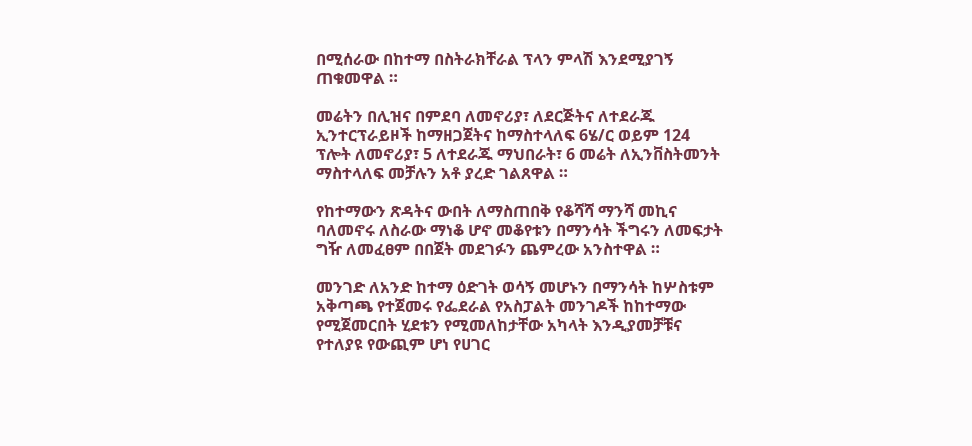በሚሰራው በከተማ በስትራክቸራል ፕላን ምላሽ እንደሚያገኝ ጠቁመዋል ።

መሬትን በሊዝና በምደባ ለመኖሪያ፣ ለደርጅትና ለተደራጁ ኢንተርፕራይዞች ከማዘጋጀትና ከማስተላለፍ 6ሄ/ር ወይም 124 ፕሎት ለመኖሪያ፣ 5 ለተደራጁ ማህበራት፣ 6 መሬት ለኢንቨስትመንት ማስተላለፍ መቻሉን አቶ ያረድ ገልጸዋል ።

የከተማውን ጽዳትና ውበት ለማስጠበቅ የቆሻሻ ማንሻ መኪና ባለመኖሩ ለስራው ማነቆ ሆኖ መቆየቱን በማንሳት ችግሩን ለመፍታት ግዥ ለመፈፀም በበጀት መደገፉን ጨምረው አንስተዋል ።

መንገድ ለአንድ ከተማ ዕድገት ወሳኝ መሆኑን በማንሳት ከሦስቱም አቅጣጫ የተጀመሩ የፌደራል የአስፓልት መንገዶች ከከተማው የሚጀመርበት ሂደቱን የሚመለከታቸው አካላት እንዲያመቻቹና የተለያዩ የውጪም ሆነ የሀገር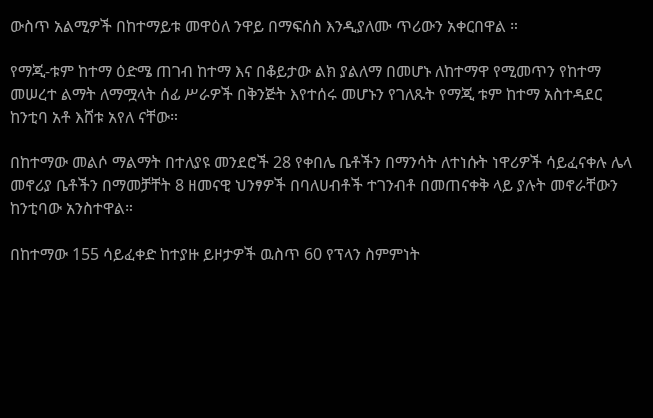ውስጥ አልሚዎች በከተማይቱ መዋዕለ ንዋይ በማፍሰስ እንዲያለሙ ጥሪውን አቀርበዋል ።

የማጂ-ቱም ከተማ ዕድሜ ጠገብ ከተማ እና በቆይታው ልክ ያልለማ በመሆኑ ለከተማዋ የሚመጥን የከተማ መሠረተ ልማት ለማሟላት ሰፊ ሥራዎች በቅንጅት እየተሰሩ መሆኑን የገለጹት የማጂ ቱም ከተማ አስተዳደር ከንቲባ አቶ እሸቱ አየለ ናቸው።

በከተማው መልሶ ማልማት በተለያዩ መንደሮች 28 የቀበሌ ቤቶችን በማንሳት ለተነሱት ነዋሪዎች ሳይፈናቀሉ ሌላ መኖሪያ ቤቶችን በማመቻቸት 8 ዘመናዊ ህንፃዎች በባለሀብቶች ተገንብቶ በመጠናቀቅ ላይ ያሉት መኖራቸውን ከንቲባው አንስተዋል።

በከተማው 155 ሳይፈቀድ ከተያዙ ይዞታዎች ዉስጥ 60 የፕላን ስምምነት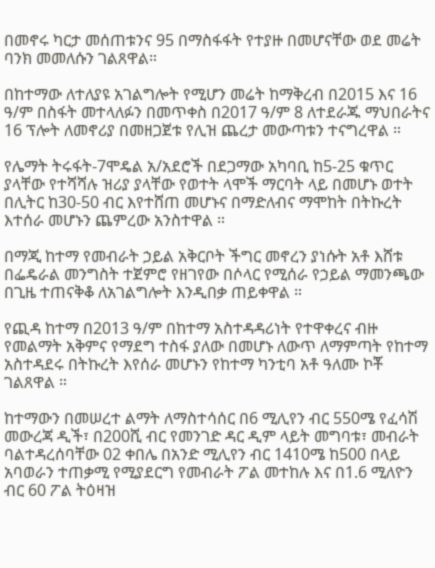በመኖሩ ካርታ መሰጠቱንና 95 በማስፋፋት የተያዙ በመሆናቸው ወደ መሬት ባንክ መመለሱን ገልጸዋል።

በከተማው ለተለያዩ አገልግሎት የሚሆን መሬት ከማቅረብ በ2015 እና 16 ዓ/ም በስፋት መተላለፉን በመጥቀስ በ2017 ዓ/ም 8 ለተደራጁ ማህበራትና 16 ፕሎት ለመኖሪያ በመዘጋጀቱ የሊዝ ጨረታ መውጣቱን ተናግረዋል ።

የሌማት ትሩፋት-7ሞዴል አ/አደሮች በደጋማው አካባቢ ከ5-25 ቁጥር ያላቸው የተሻሻሉ ዝሪያ ያላቸው የወተት ላሞች ማርባት ላይ በመሆኑ ወተት በሊትር ከ30-50 ብር እየተሸጠ መሆኑና በማድለብና ማሞከት በትኩረት እተሰራ መሆኑን ጨምረው አንስተዋል ።

በማጂ ከተማ የመብራት ኃይል አቅርቦት ችግር መኖረን ያነሱት አቶ እሸቱ በፌዴራል መንግስት ተጀምሮ የዘገየው በሶላር የሚሰራ የኃይል ማመንጫው በጊዜ ተጠናቅቆ ለአገልግሎት እንዲበቃ ጠይቀዋል ።

የጪዳ ከተማ በ2013 ዓ/ም በከተማ አስተዳዳሪነት የተዋቀረና ብዙ የመልማት አቅምና የማደግ ተስፋ ያለው በመሆኑ ለውጥ ለማምጣት የከተማ አስተዳደሩ በትኩረት እየሰራ መሆኑን የከተማ ካንቲባ አቶ ዓለሙ ኮቾ ገልጸዋል ።

ከተማውን በመሠረተ ልማት ለማስተሳሰር በ6 ሚሊየን ብር 550ሜ የፈሳሽ መውረጃ ዲች፣ በ200ሺ ብር የመንገድ ዳር ዲም ላይት መግባቱ፣ መብራት ባልተዳረሰባቸው 02 ቀበሌ በአንድ ሚሊየን ብር 1410ሜ ከ500 በላይ አባወራን ተጠቃሚ የሚያደርግ የመብራት ፖል መተከሉ እና በ1.6 ሚለዮን ብር 60 ፖል ትዕዛዝ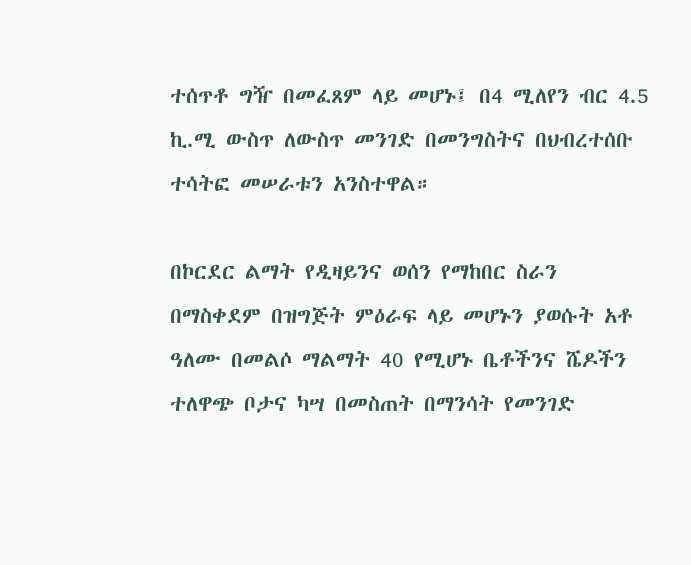ተሰጥቶ ግዥ በመፈጸም ላይ መሆኑ፤ በ4 ሚለየን ብር 4.5 ኪ.ሚ ውስጥ ለውስጥ መንገድ በመንግስትና በህብረተሰቡ ተሳትፎ መሠራቱን አንስተዋል።

በኮርደር ልማት የዲዛይንና ወሰን የማከበር ስራን በማስቀደም በዝግጅት ምዕራፍ ላይ መሆኑን ያወሱት አቶ ዓለሙ በመልሶ ማልማት 40 የሚሆኑ ቤቶችንና ሼዶችን ተለዋጭ ቦታና ካሣ በመስጠት በማንሳት የመንገድ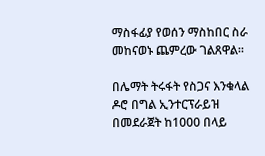ማስፋፊያ የወሰን ማስከበር ስራ መከናወኑ ጨምረው ገልጸዋል።

በሌማት ትሩፋት የስጋና እንቁላል ዶሮ በግል ኢንተርፕራይዝ በመደራጀት ከ1000 በላይ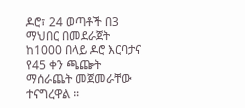ዶሮ፣ 24 ወጣቶች በ3 ማህበር በመደራጀት ከ1000 በላይ ዶሮ እርባታና የ45 ቀን ጫጬት ማሰራጨት መጀመራቸው ተናግረዋል ።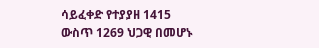ሳይፈቀድ የተያያዘ 1415 ውስጥ 1269 ህጋዊ በመሆኑ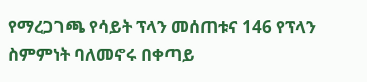የማረጋገጫ የሳይት ፕላን መሰጠቱና 146 የፕላን ስምምነት ባለመኖሩ በቀጣይ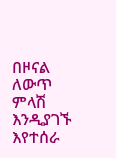በዞናል ለውጥ ምላሽ እንዲያገኙ እየተሰራ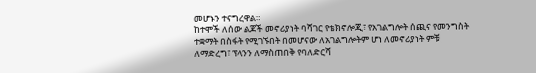መሆኑን ተናግረዋል።
ከተሞች ለሰው ልጆች መኖሪያነት ባሻገር የቴክኖሎጂ፣ የአገልግሎት ሰጪና የመንግስት ተቋማት በስፋት የሚገኙበት በመሆናው ለአገልግሎትም ሆነ ለመኖሪያነት ምቹ ለማድረግ፣ ፕላንን ለማስጠበቅ የባለድርሻ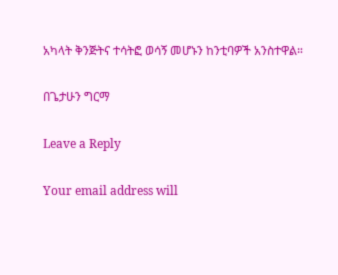አካላት ቅንጅትና ተሳትፎ ወሳኝ መሆኑን ከንቲባዎች አንስተዋል።

በጌታሁን ግርማ

Leave a Reply

Your email address will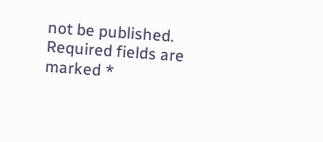not be published. Required fields are marked *